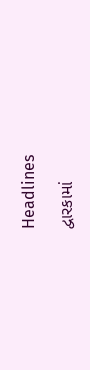Headlines

દ્વારકામાં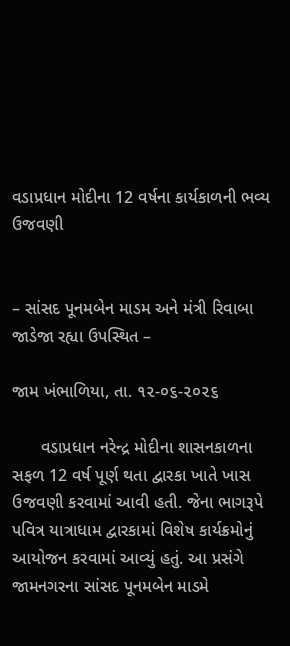વડાપ્રધાન મોદીના 12 વર્ષના કાર્યકાળની ભવ્ય ઉજવણી


– સાંસદ પૂનમબેન માડમ અને મંત્રી રિવાબા જાડેજા રહ્યા ઉપસ્થિત –

જામ ખંભાળિયા, તા. ૧૨-૦૬-૨૦૨૬

      વડાપ્રધાન નરેન્દ્ર મોદીના શાસનકાળના સફળ 12 વર્ષ પૂર્ણ થતા દ્વારકા ખાતે ખાસ ઉજવણી કરવામાં આવી હતી. જેના ભાગરૂપે પવિત્ર યાત્રાધામ દ્વારકામાં વિશેષ કાર્યક્રમોનું આયોજન કરવામાં આવ્યું હતું. આ પ્રસંગે જામનગરના સાંસદ પૂનમબેન માડમે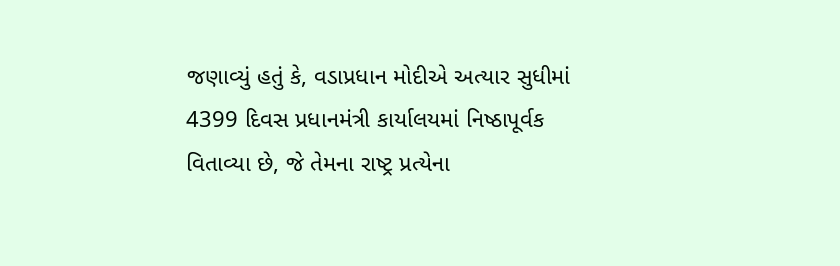જણાવ્યું હતું કે, વડાપ્રધાન મોદીએ અત્યાર સુધીમાં 4399 દિવસ પ્રધાનમંત્રી કાર્યાલયમાં નિષ્ઠાપૂર્વક વિતાવ્યા છે, જે તેમના રાષ્ટ્ર પ્રત્યેના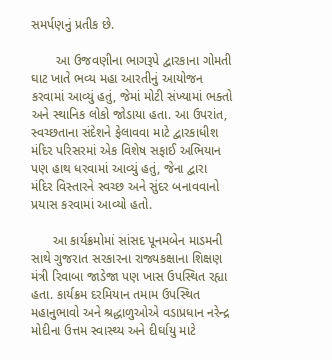સમર્પણનું પ્રતીક છે.

       આ ઉજવણીના ભાગરૂપે દ્વારકાના ગોમતી ઘાટ ખાતે ભવ્ય મહા આરતીનું આયોજન કરવામાં આવ્યું હતું, જેમાં મોટી સંખ્યામાં ભક્તો અને સ્થાનિક લોકો જોડાયા હતા. આ ઉપરાંત, સ્વચ્છતાના સંદેશને ફેલાવવા માટે દ્વારકાધીશ મંદિર પરિસરમાં એક વિશેષ સફાઈ અભિયાન પણ હાથ ધરવામાં આવ્યું હતું, જેના દ્વારા મંદિર વિસ્તારને સ્વચ્છ અને સુંદર બનાવવાનો પ્રયાસ કરવામાં આવ્યો હતો.

      આ કાર્યક્રમોમાં સાંસદ પૂનમબેન માડમની સાથે ગુજરાત સરકારના રાજ્યકક્ષાના શિક્ષણ મંત્રી રિવાબા જાડેજા પણ ખાસ ઉપસ્થિત રહ્યા હતા. કાર્યક્રમ દરમિયાન તમામ ઉપસ્થિત મહાનુભાવો અને શ્રદ્ધાળુઓએ વડાપ્રધાન નરેન્દ્ર મોદીના ઉત્તમ સ્વાસ્થ્ય અને દીર્ઘાયુ માટે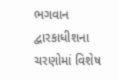ભગવાન દ્વારકાધીશના ચરણોમાં વિશેષ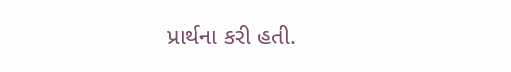પ્રાર્થના કરી હતી.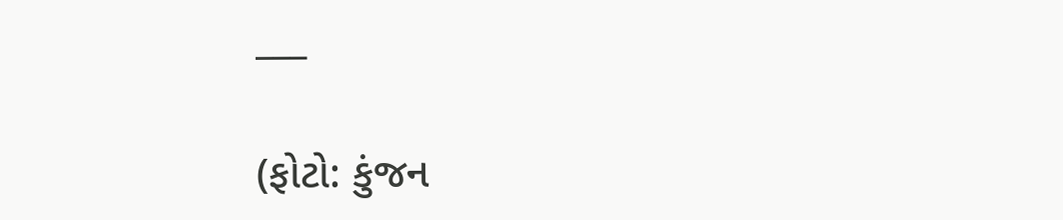___

(ફોટો: કુંજન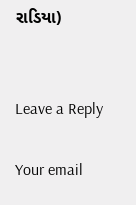રાડિયા)


Leave a Reply

Your email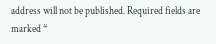address will not be published. Required fields are marked *